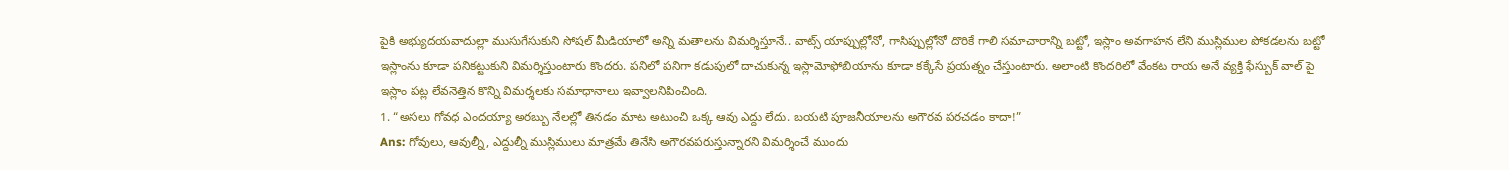పైకి అభ్యుదయవాదుల్లా ముసుగేసుకుని సోషల్ మీడియాలో అన్ని మతాలను విమర్శిస్తూనే.. వాట్స్ యాప్పుల్లోనో, గాసిప్పుల్లోనో దొరికే గాలి సమాచారాన్ని బట్టో, ఇస్లాం అవగాహన లేని ముస్లిముల పోకడలను బట్టో ఇస్లాంను కూడా పనికట్టుకుని విమర్శిస్తుంటారు కొందరు. పనిలో పనిగా కడుపులో దాచుకున్న ఇస్లామోఫోబియాను కూడా కక్కేసే ప్రయత్నం చేస్తుంటారు. అలాంటి కొందరిలో వేంకట రాయ అనే వ్యక్తి ఫేస్బుక్ వాల్ పై ఇస్లాం పట్ల లేవనెత్తిన కొన్ని విమర్శలకు సమాధానాలు ఇవ్వాలనిపించింది.
1. “అసలు గోవధ ఎందయ్యా అరబ్బు నేలల్లో తినడం మాట అటుంచి ఒక్క ఆవు ఎద్దు లేదు. బయటి పూజనీయాలను అగౌరవ పరచడం కాదా!”
Ans: గోవులు, ఆవుల్నీ, ఎద్దుల్నీ ముస్లిములు మాత్రమే తినేసి అగౌరవపరుస్తున్నారని విమర్శించే ముందు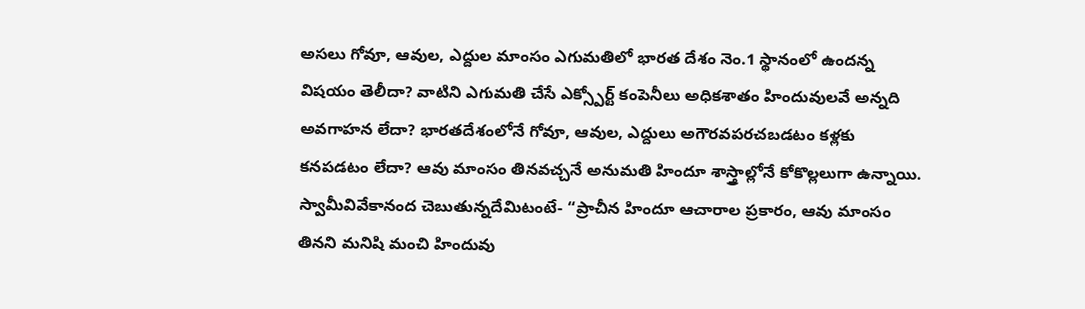అసలు గోవూ, ఆవుల, ఎద్దుల మాంసం ఎగుమతిలో భారత దేశం నెం.1 స్థానంలో ఉందన్న విషయం తెలీదా? వాటిని ఎగుమతి చేసే ఎక్స్పోర్ట్ కంపెనీలు అధికశాతం హిందువులవే అన్నది అవగాహన లేదా? భారతదేశంలోనే గోవూ, ఆవుల, ఎద్దులు అగౌరవపరచబడటం కళ్లకు కనపడటం లేదా? ఆవు మాంసం తినవచ్చనే అనుమతి హిందూ శాస్త్రాల్లోనే కోకొల్లలుగా ఉన్నాయి. స్వామీవివేకానంద చెబుతున్నదేమిటంటే- “ప్రాచీన హిందూ ఆచారాల ప్రకారం, ఆవు మాంసం తినని మనిషి మంచి హిందువు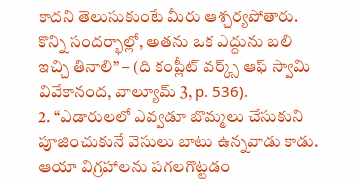కాదని తెలుసుకుంటే మీరు ఆశ్చర్యపోతారు. కొన్ని సందర్భాల్లో, అతను ఒక ఎద్దును బలి ఇచ్చి తినాలి” – (ది కంప్లీట్ వర్క్స్ ఆఫ్ స్వామి వివేకానంద, వాల్యూమ్ 3, p. 536).
2. “ఎడారులలో ఎవ్వడూ బొమ్మలు చేసుకుని పూజించుకునే వెసులు బాటు ఉన్నవాడు కాడు. ఆయా విగ్రహాలను పగలగొట్టడం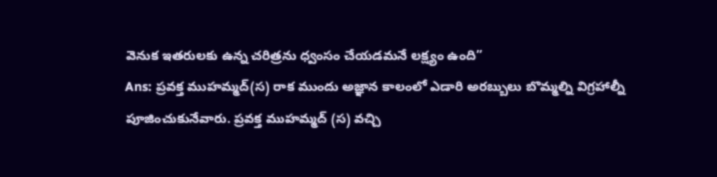వెనుక ఇతరులకు ఉన్న చరిత్రను ధ్వంసం చేయడమనే లక్ష్యం ఉంది”
Ans: ప్రవక్త ముహమ్మద్(స) రాక ముందు అజ్ఞాన కాలంలో ఎడారి అరబ్బులు బొమ్మల్ని విగ్రహాల్నీ పూజించుకునేవారు. ప్రవక్త ముహమ్మద్ (స) వచ్చి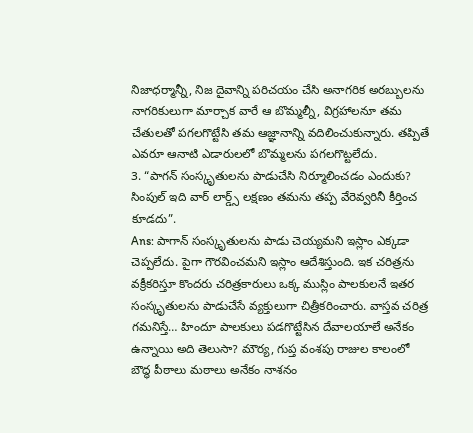నిజాధర్మాన్నీ, నిజ దైవాన్ని పరిచయం చేసి అనాగరిక అరబ్బులను నాగరికులుగా మార్చాక వారే ఆ బొమ్మల్నీ, విగ్రహాలనూ తమ చేతులతో పగలగొట్టేసి తమ ఆజ్ఞానాన్ని వదిలించుకున్నారు. తప్పితే ఎవరూ ఆనాటి ఎడారులలో బొమ్మలను పగలగొట్టలేదు.
3. “పాగన్ సంస్కృతులను పాడుచేసి నిర్మూలించడం ఎందుకు? సింపుల్ ఇది వార్ లార్డ్స్ లక్షణం తమను తప్ప వేరెవ్వరినీ కీర్తించ కూడదు”.
Ans: పాగాన్ సంస్కృతులను పాడు చెయ్యమని ఇస్లాం ఎక్కడా చెప్పలేదు. పైగా గౌరవించమని ఇస్లాం ఆదేశిస్తుంది. ఇక చరిత్రను వక్రీకరిస్తూ కొందరు చరిత్రకారులు ఒక్క ముస్లిం పాలకులనే ఇతర సంస్కృతులను పాడుచేసే వ్యక్తులుగా చిత్రీకరించారు. వాస్తవ చరిత్ర గమనిస్తే… హిందూ పాలకులు పడగొట్టేసిన దేవాలయాలే అనేకం ఉన్నాయి అది తెలుసా? మౌర్య, గుప్త వంశపు రాజుల కాలంలో బౌద్ధ పీఠాలు మఠాలు అనేకం నాశనం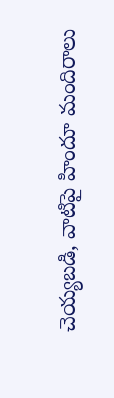చెయ్యబడి, వాటిపై హిందూ మందిరాలు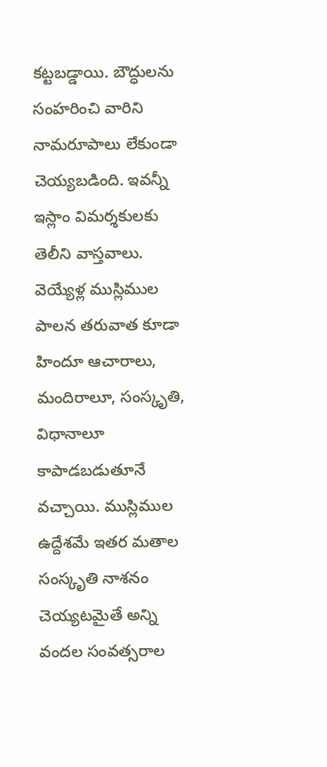కట్టబడ్డాయి. బౌద్ధులను సంహరించి వారిని నామరూపాలు లేకుండా చెయ్యబడింది. ఇవన్నీ ఇస్లాం విమర్శకులకు తెలీని వాస్తవాలు. వెయ్యేళ్ల ముస్లిముల పాలన తరువాత కూడా హిందూ ఆచారాలు, మందిరాలూ, సంస్కృతి, విధానాలూ కాపాడబడుతూనే వచ్చాయి. ముస్లిముల ఉద్దేశమే ఇతర మతాల సంస్కృతి నాశనం చెయ్యటమైతే అన్ని వందల సంవత్సరాల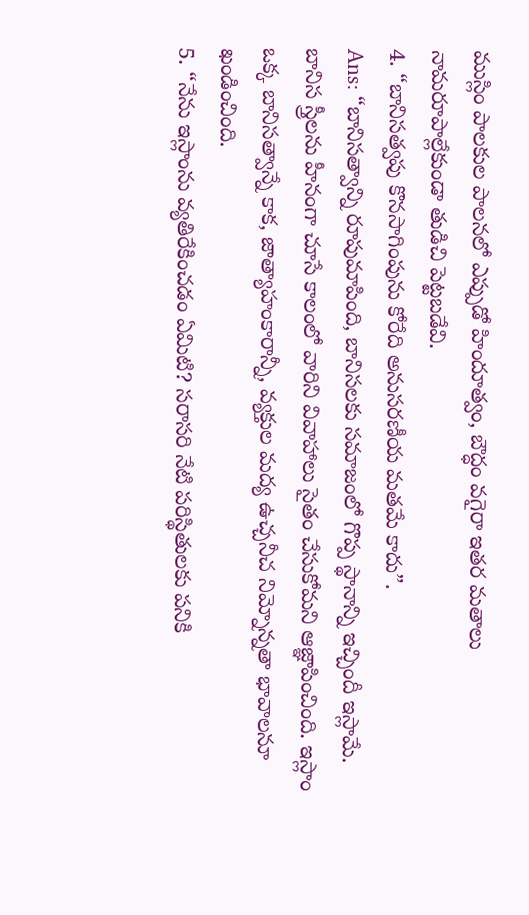ముస్లిం పాలకుల పాలనలో ఎప్పుడో హిందూత్వం, బౌద్ధం వగైరా ఇతర మతాలు నామరూపాల్లేకుండా తుడిచి పెట్టబడేవి.
4. “బానిసత్వపు కొనసాగింపును కోరేది అనుసరణీయ మతమే కాదు”.
Ans: “బానిసత్వాన్ని రూపుమాపింది, బానిసలకు సమాజంలో గొప్ప స్థానాన్ని ఇచ్చిందీ ఇస్లామే. బానిస స్త్రీలను హీనంగా చూసే కాలంలో వారిని వివాహాలు సైతం చేసుకోమని ఆజ్ఞాపించింది. ఇస్లాం ఒక్క బానిసత్వాన్నే కాక, జాత్యాహంకారాన్నీ, వ్యక్తుల మద్య ఉచ్చనీచ నిమ్నోన్నతా భావాలనూ ఖండించింది.
5. “నేను ఇస్లాంను వ్యతిరేకించడం ఏమిటి? సరాసరి నేటి పరిస్థితులకు పనికి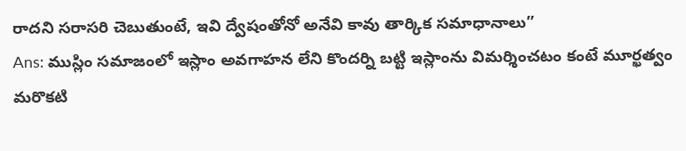రాదని సరాసరి చెబుతుంటే, ఇవి ద్వేషంతోనో అనేవి కావు తార్కిక సమాధానాలు”
Ans: ముస్లిం సమాజంలో ఇస్లాం అవగాహన లేని కొందర్ని బట్టి ఇస్లాంను విమర్శించటం కంటే మూర్ఖత్వం మరొకటి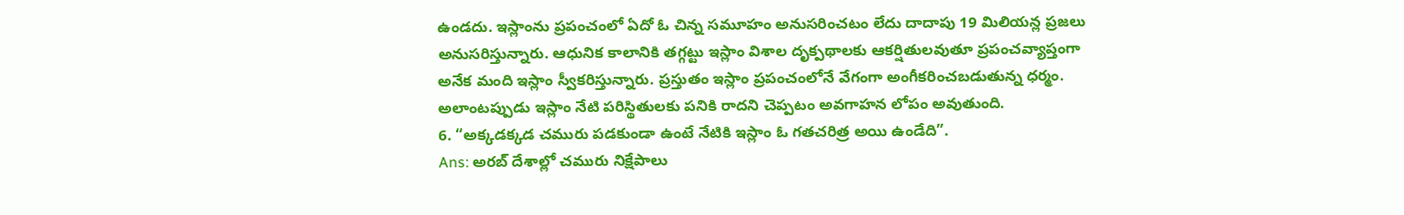ఉండదు. ఇస్లాంను ప్రపంచంలో ఏదో ఓ చిన్న సమూహం అనుసరించటం లేదు దాదాపు 19 మిలియన్ల ప్రజలు అనుసరిస్తున్నారు. ఆధునిక కాలానికి తగ్గట్టు ఇస్లాం విశాల దృక్పథాలకు ఆకర్షితులవుతూ ప్రపంచవ్యాప్తంగా అనేక మంది ఇస్లాం స్వీకరిస్తున్నారు. ప్రస్తుతం ఇస్లాం ప్రపంచంలోనే వేగంగా అంగీకరించబడుతున్న ధర్మం. అలాంటప్పుడు ఇస్లాం నేటి పరిస్థితులకు పనికి రాదని చెప్పటం అవగాహన లోపం అవుతుంది.
6. “అక్కడక్కడ చమురు పడకుండా ఉంటే నేటికి ఇస్లాం ఓ గతచరిత్ర అయి ఉండేది”.
Ans: అరబ్ దేశాల్లో చమురు నిక్షేపాలు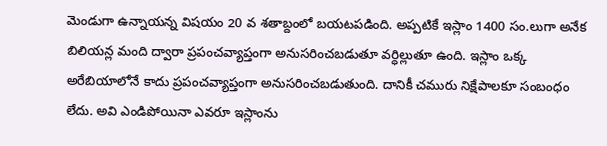మెండుగా ఉన్నాయన్న విషయం 20 వ శతాబ్దంలో బయటపడింది. అప్పటికే ఇస్లాం 1400 సం.లుగా అనేక బిలియన్ల మంది ద్వారా ప్రపంచవ్యాప్తంగా అనుసరించబడుతూ వర్ధిల్లుతూ ఉంది. ఇస్లాం ఒక్క అరేబియాలోనే కాదు ప్రపంచవ్యాప్తంగా అనుసరించబడుతుంది. దానికీ చమురు నిక్షేపాలకూ సంబంధం లేదు. అవి ఎండిపోయినా ఎవరూ ఇస్లాంను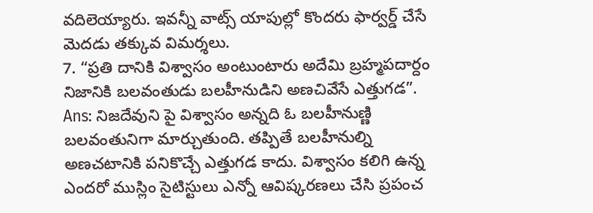వదిలెయ్యారు. ఇవన్నీ వాట్స్ యాపుల్లో కొందరు ఫార్వర్డ్ చేసే మెదడు తక్కువ విమర్శలు.
7. “ప్రతి దానికి విశ్వాసం అంటుంటారు అదేమి బ్రహ్మపదార్దం నిజానికి బలవంతుడు బలహీనుడిని అణచివేసే ఎత్తుగడ”.
Ans: నిజదేవుని పై విశ్వాసం అన్నది ఓ బలహీనుణ్ణి బలవంతునిగా మార్చుతుంది. తప్పితే బలహీనుల్ని అణచటానికి పనికొచ్చే ఎత్తుగడ కాదు. విశ్వాసం కలిగి ఉన్న ఎందరో ముస్లిం సైటిస్టులు ఎన్నో ఆవిష్కరణలు చేసి ప్రపంచ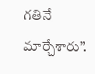గతినే మార్చేశారు”.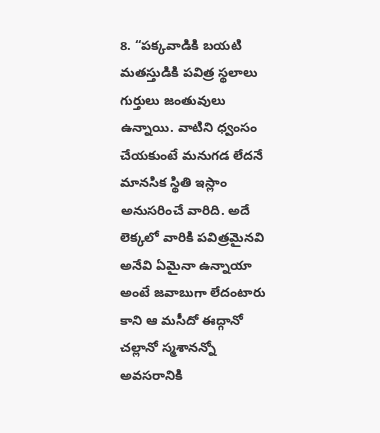8. “పక్కవాడికి బయటి మతస్తుడికి పవిత్ర స్థలాలు గుర్తులు జంతువులు ఉన్నాయి. వాటిని ధ్వంసం చేయకుంటే మనుగడ లేదనే మానసిక స్థితి ఇస్లాం అనుసరించే వారిది. అదే లెక్కలో వారికి పవిత్రమైనవి అనేవి ఏమైనా ఉన్నాయా అంటే జవాబుగా లేదంటారు కాని ఆ మసీదో ఈద్గానో చల్లానో స్మశానన్నో అవసరానికి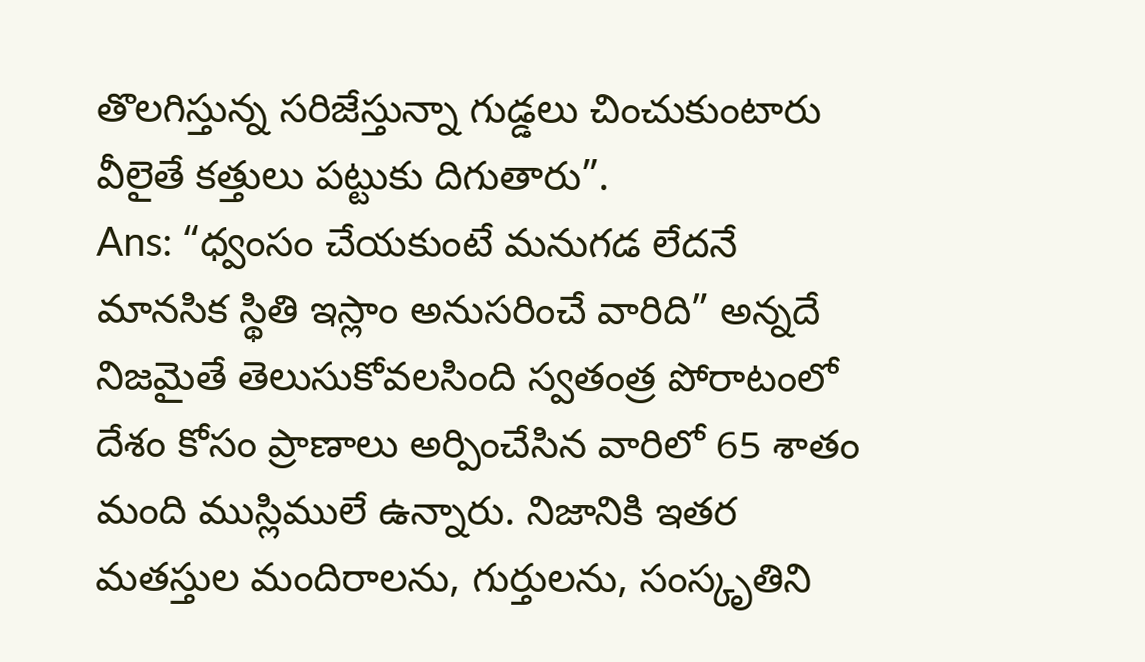తొలగిస్తున్న సరిజేస్తున్నా గుడ్డలు చించుకుంటారు వీలైతే కత్తులు పట్టుకు దిగుతారు”.
Ans: “ధ్వంసం చేయకుంటే మనుగడ లేదనే మానసిక స్థితి ఇస్లాం అనుసరించే వారిది” అన్నదే నిజమైతే తెలుసుకోవలసింది స్వతంత్ర పోరాటంలో దేశం కోసం ప్రాణాలు అర్పించేసిన వారిలో 65 శాతం మంది ముస్లిములే ఉన్నారు. నిజానికి ఇతర మతస్తుల మందిరాలను, గుర్తులను, సంస్కృతిని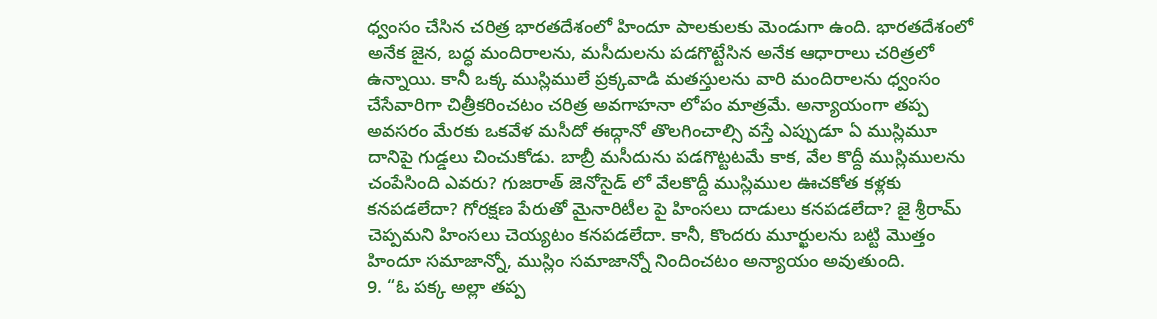ధ్వంసం చేసిన చరిత్ర భారతదేశంలో హిందూ పాలకులకు మెండుగా ఉంది. భారతదేశంలో అనేక జైన, బద్ధ మందిరాలను, మసీదులను పడగొట్టేసిన అనేక ఆధారాలు చరిత్రలో ఉన్నాయి. కానీ ఒక్క ముస్లిములే ప్రక్కవాడి మతస్తులను వారి మందిరాలను ధ్వంసం చేసేవారిగా చిత్రీకరించటం చరిత్ర అవగాహనా లోపం మాత్రమే. అన్యాయంగా తప్ప అవసరం మేరకు ఒకవేళ మసీదో ఈద్గానో తొలగించాల్సి వస్తే ఎప్పుడూ ఏ ముస్లిమూ దానిపై గుడ్డలు చించుకోడు. బాబ్రీ మసీదును పడగొట్టటమే కాక, వేల కొద్దీ ముస్లిములను చంపేసింది ఎవరు? గుజరాత్ జెనోసైడ్ లో వేలకొద్దీ ముస్లిముల ఊచకోత కళ్లకు కనపడలేదా? గోరక్షణ పేరుతో మైనారిటీల పై హింసలు దాడులు కనపడలేదా? జై శ్రీరామ్ చెప్పమని హింసలు చెయ్యటం కనపడలేదా. కానీ, కొందరు మూర్ఖులను బట్టి మొత్తం హిందూ సమాజాన్నో, ముస్లిం సమాజాన్నో నిందించటం అన్యాయం అవుతుంది.
9. “ఓ పక్క అల్లా తప్ప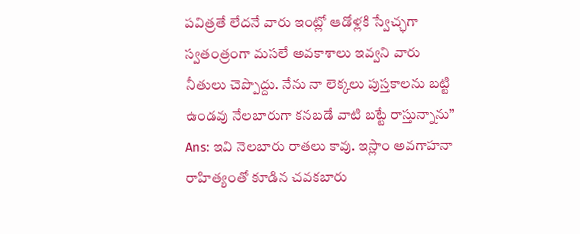పవిత్రతే లేదనే వారు ఇంట్లో ఆడోళ్లకి స్వేచ్ఛగా స్వతంత్రంగా మసలే అవకాశాలు ఇవ్వని వారు నీతులు చెప్పొద్దు. నేను నా లెక్కలు పుస్తకాలను బట్టి ఉండవు నేలబారుగా కనబడే వాటి బట్టే రాస్తున్నాను”
Ans: ఇవి నెలబారు రాతలు కావు. ఇస్లాం అవగాహనా రాహిత్యంతో కూడిన చవకబారు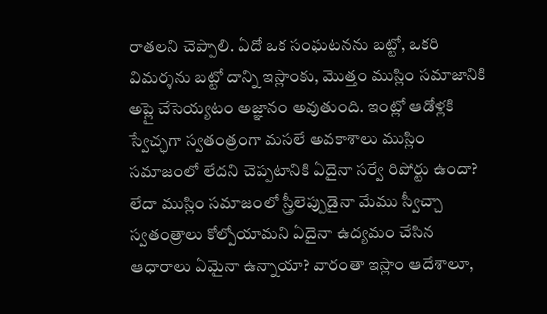రాతలని చెప్పాలి. ఏదో ఒక సంఘటనను బట్టో, ఒకరి విమర్శను బట్టో దాన్ని ఇస్లాంకు, మొత్తం ముస్లిం సమాజానికి అప్లై చేసెయ్యటం అజ్ఞానం అవుతుంది. ఇంట్లో ఆడోళ్లకి స్వేచ్ఛగా స్వతంత్రంగా మసలే అవకాశాలు ముస్లిం సమాజంలో లేదని చెప్పటానికి ఏదైనా సర్వే రిపోర్టు ఉందా? లేదా ముస్లిం సమాజంలో స్త్రీలెప్పుడైనా మేము స్వీచ్చా స్వతంత్రాలు కోల్పోయామని ఏదైనా ఉద్యమం చేసిన ఆధారాలు ఏమైనా ఉన్నాయా? వారంతా ఇస్లాం ఆదేశాలూ,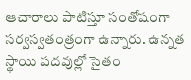ఆచారాలు పాటిస్తూ సంతోషంగా సర్వస్వతంత్రంగా ఉన్నారు. ఉన్నత స్థాయి పదవుల్లో సైతం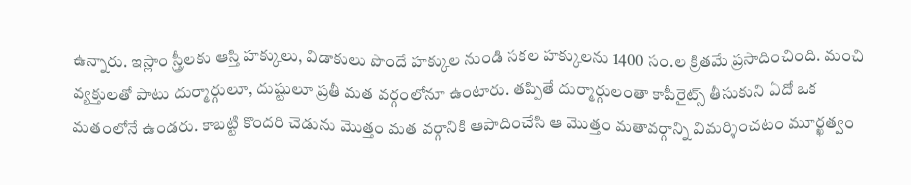ఉన్నారు. ఇస్లాం స్త్రీలకు ఆస్తి హక్కులు, విడాకులు పొందే హక్కుల నుండి సకల హక్కులను 1400 సం.ల క్రితమే ప్రసాదించింది. మంచి వ్యక్తులతో పాటు దుర్మార్గులూ, దుష్టులూ ప్రతీ మత వర్గంలోనూ ఉంటారు. తప్పితే దుర్మార్గులంతా కాపీరైట్స్ తీసుకుని ఏదో ఒక మతంలోనే ఉండరు. కాబట్టి కొందరి చెడును మొత్తం మత వర్గానికి ఆపాదించేసి ఆ మొత్తం మతావర్గాన్ని విమర్శించటం మూర్ఖత్వం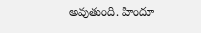అవుతుంది. హిందూ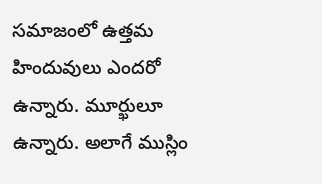సమాజంలో ఉత్తమ హిందువులు ఎందరో ఉన్నారు. మూర్ఖులూ ఉన్నారు. అలాగే ముస్లిం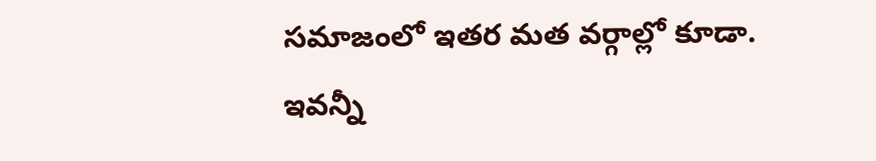సమాజంలో ఇతర మత వర్గాల్లో కూడా. ఇవన్నీ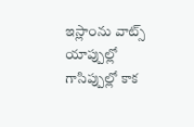ఇస్లాంను వాట్స్ యాప్పుల్లో గాసిప్పుల్లో కాక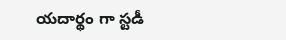యదార్థం గా స్టడీ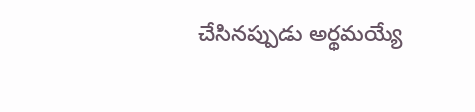చేసినప్పుడు అర్థమయ్యే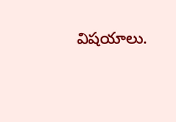విషయాలు.